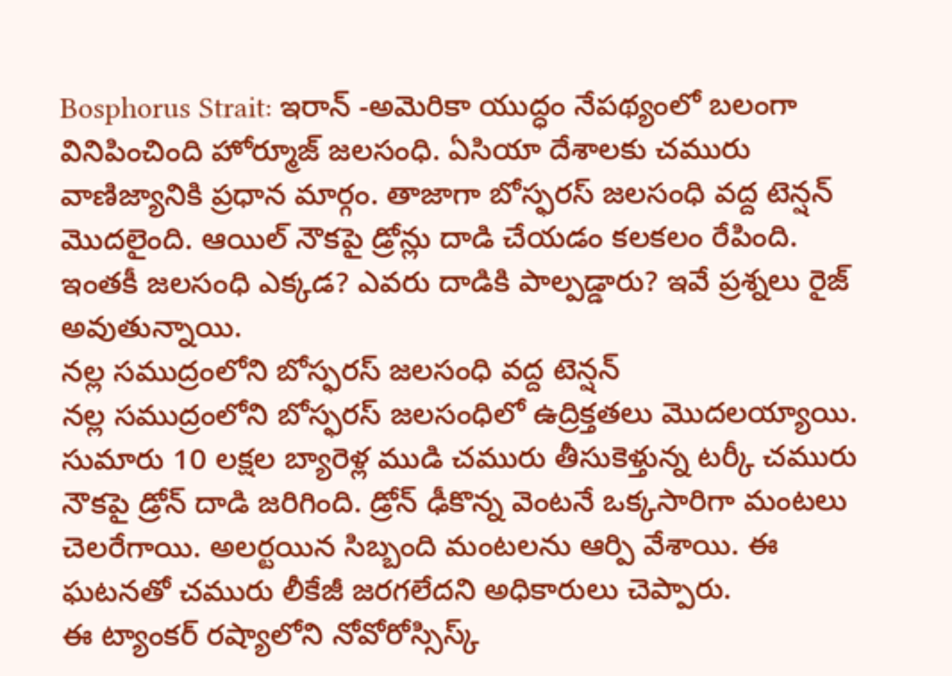Bosphorus Strait: ఇరాన్ -అమెరికా యుద్ధం నేపథ్యంలో బలంగా వినిపించింది హోర్మూజ్ జలసంధి. ఏసియా దేశాలకు చమురు వాణిజ్యానికి ప్రధాన మార్గం. తాజాగా బోస్ఫరస్ జలసంధి వద్ద టెన్షన్ మొదలైంది. ఆయిల్ నౌకపై డ్రోన్లు దాడి చేయడం కలకలం రేపింది. ఇంతకీ జలసంధి ఎక్కడ? ఎవరు దాడికి పాల్పడ్డారు? ఇవే ప్రశ్నలు రైజ్ అవుతున్నాయి.
నల్ల సముద్రంలోని బోస్ఫరస్ జలసంధి వద్ద టెన్షన్
నల్ల సముద్రంలోని బోస్ఫరస్ జలసంధిలో ఉద్రిక్తతలు మొదలయ్యాయి. సుమారు 10 లక్షల బ్యారెళ్ల ముడి చమురు తీసుకెళ్తున్న టర్కీ చమురు నౌకపై డ్రోన్ దాడి జరిగింది. డ్రోన్ ఢీకొన్న వెంటనే ఒక్కసారిగా మంటలు చెలరేగాయి. అలర్టయిన సిబ్బంది మంటలను ఆర్పి వేశాయి. ఈ ఘటనతో చమురు లీకేజీ జరగలేదని అధికారులు చెప్పారు.
ఈ ట్యాంకర్ రష్యాలోని నోవోరోస్సిస్క్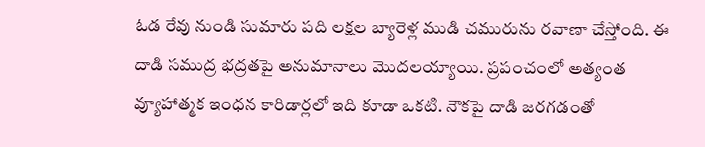ఓడ రేవు నుండి సుమారు పది లక్షల బ్యారెళ్ల ముడి చమురును రవాణా చేస్తోంది. ఈ దాడి సముద్ర భద్రతపై అనుమానాలు మొదలయ్యాయి. ప్రపంచంలో అత్యంత వ్యూహాత్మక ఇంధన కారిడార్లలో ఇది కూడా ఒకటి. నౌకపై దాడి జరగడంతో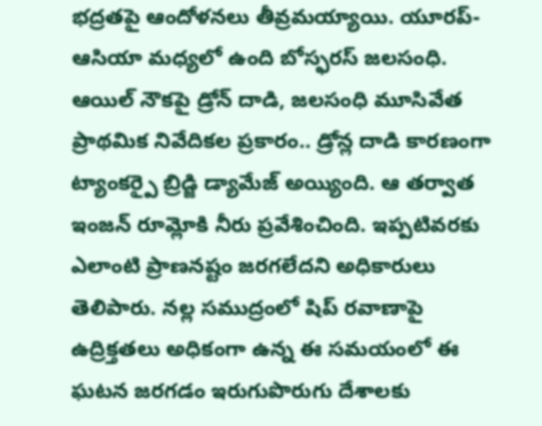భద్రతపై ఆందోళనలు తీవ్రమయ్యాయి. యూరప్-ఆసియా మధ్యలో ఉంది బోస్ఫరస్ జలసంధి.
ఆయిల్ నౌకపై డ్రోన్ దాడి, జలసంధి మూసివేత
ప్రాథమిక నివేదికల ప్రకారం.. డ్రోన్ల దాడి కారణంగా ట్యాంకర్పై బ్రిడ్జి డ్యామేజ్ అయ్యింది. ఆ తర్వాత ఇంజన్ రూమ్లోకి నీరు ప్రవేశించింది. ఇప్పటివరకు ఎలాంటి ప్రాణనష్టం జరగలేదని అధికారులు తెలిపారు. నల్ల సముద్రంలో షిప్ రవాణాపై ఉద్రిక్తతలు అధికంగా ఉన్న ఈ సమయంలో ఈ ఘటన జరగడం ఇరుగుపొరుగు దేశాలకు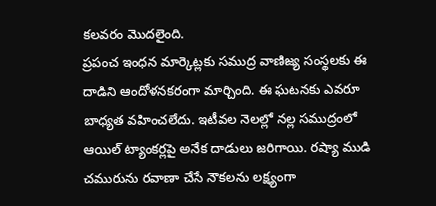కలవరం మొదలైంది.
ప్రపంచ ఇంధన మార్కెట్లకు సముద్ర వాణిజ్య సంస్థలకు ఈ దాడిని ఆందోళనకరంగా మార్చింది. ఈ ఘటనకు ఎవరూ బాధ్యత వహించలేదు. ఇటీవల నెలల్లో నల్ల సముద్రంలో ఆయిల్ ట్యాంకర్లపై అనేక దాడులు జరిగాయి. రష్యా ముడి చమురును రవాణా చేసే నౌకలను లక్ష్యంగా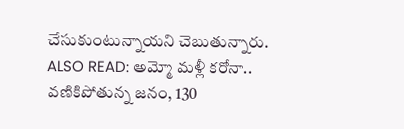చేసుకుంటున్నాయని చెబుతున్నారు.
ALSO READ: అమ్మో మళ్లీ కరోనా.. వణికిపోతున్న జనం, 130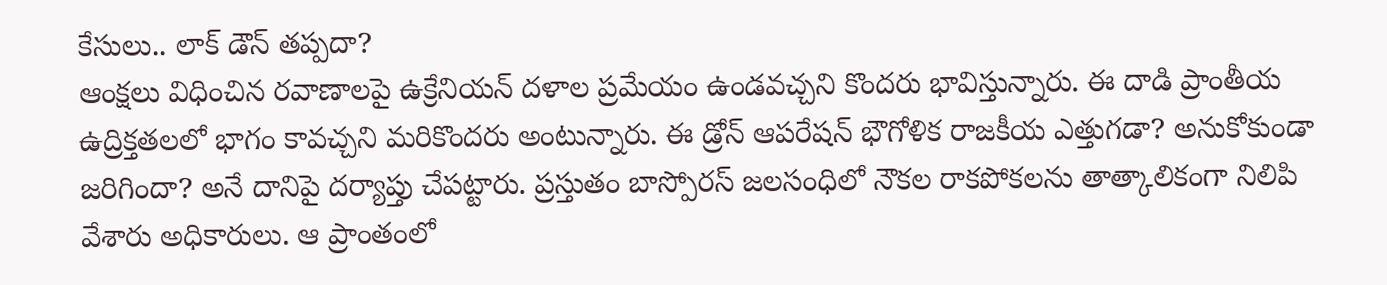కేసులు.. లాక్ డౌన్ తప్పదా?
ఆంక్షలు విధించిన రవాణాలపై ఉక్రేనియన్ దళాల ప్రమేయం ఉండవచ్చని కొందరు భావిస్తున్నారు. ఈ దాడి ప్రాంతీయ ఉద్రిక్తతలలో భాగం కావచ్చని మరికొందరు అంటున్నారు. ఈ డ్రోన్ ఆపరేషన్ భౌగోళిక రాజకీయ ఎత్తుగడా? అనుకోకుండా జరిగిందా? అనే దానిపై దర్యాప్తు చేపట్టారు. ప్రస్తుతం బాస్పోరస్ జలసంధిలో నౌకల రాకపోకలను తాత్కాలికంగా నిలిపి వేశారు అధికారులు. ఆ ప్రాంతంలో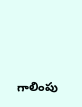గాలింపు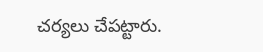చర్యలు చేపట్టారు.